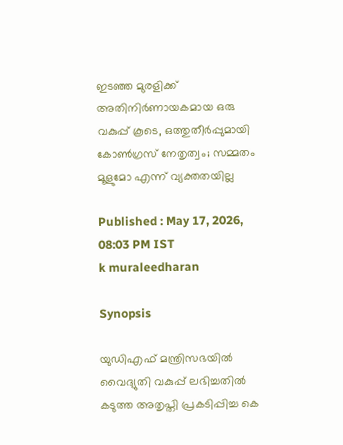ഇടഞ്ഞ മുരളിക്ക് അതിനിർണായകമായ ഒരു വകുപ്പ് കൂടെ, ഒത്തുതീർപ്പുമായി കോൺഗ്രസ് നേതൃത്വം; സമ്മതം മൂളുമോ എന്ന് വ്യക്തതയില്ല

Published : May 17, 2026, 08:03 PM IST
k muraleedharan

Synopsis

യുഡിഎഫ് മന്ത്രിസഭയിൽ വൈദ്യുതി വകുപ്പ് ലഭിച്ചതിൽ കടുത്ത അതൃപ്തി പ്രകടിപ്പിച്ച കെ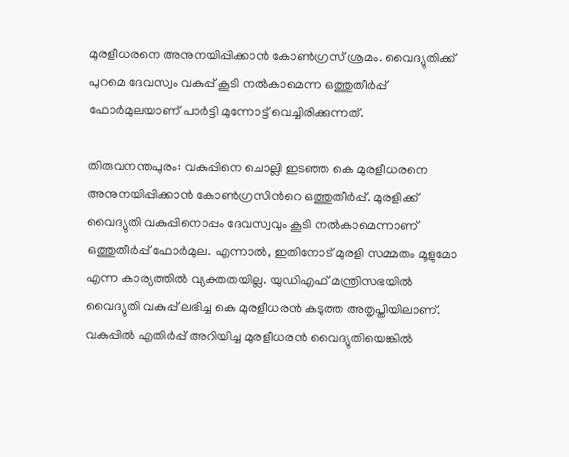മുരളീധരനെ അനുനയിപ്പിക്കാൻ കോൺഗ്രസ് ശ്രമം. വൈദ്യുതിക്ക് പുറമെ ദേവസ്വം വകുപ്പ് കൂടി നൽകാമെന്ന ഒത്തുതീർപ്പ് ഫോർമുലയാണ് പാർട്ടി മുന്നോട്ട് വെച്ചിരിക്കുന്നത്.

തിരുവനന്തപുരം: വകുപ്പിനെ ചൊല്ലി ഇടഞ്ഞ കെ മുരളീധരനെ അനുനയിപ്പിക്കാൻ കോണ്‍ഗ്രസിന്‍റെ ഒത്തുതീർപ്പ്. മുരളിക്ക് വൈദ്യുതി വകുപ്പിനൊപ്പം ദേവസ്വവും കൂടി നൽകാമെന്നാണ് ഒത്തുതീർപ്പ് ഫോര്‍മുല. എന്നാല്‍, ഇതിനോട് മുരളി സമ്മതം മൂളുമോ എന്ന കാര്യത്തിൽ വ്യക്തതയില്ല. യുഡിഎഫ് മന്ത്രിസഭയിൽ വൈദ്യുതി വകുപ്പ് ലഭിച്ച കെ മുരളീധരൻ കടുത്ത അതൃപ്തിയിലാണ്. വകുപ്പിൽ എതിർപ്പ് അറിയിച്ച മുരളീധരൻ വൈദ്യുതിയെങ്കിൽ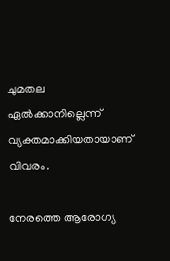ചുമതല ഏൽക്കാനില്ലെന്ന് വ്യക്തമാക്കിയതായാണ് വിവരം.

നേരത്തെ ആരോഗ്യ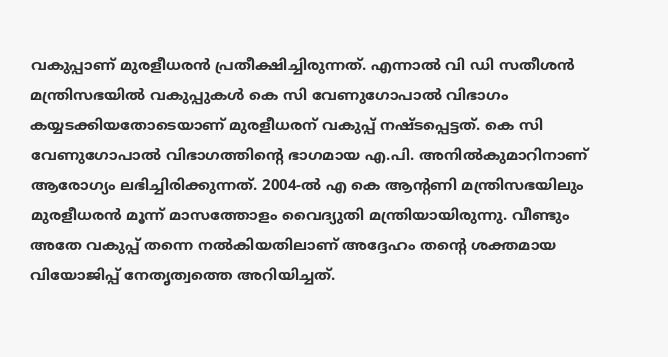വകുപ്പാണ് മുരളീധരൻ പ്രതീക്ഷിച്ചിരുന്നത്. എന്നാൽ വി ഡി സതീശൻ മന്ത്രിസഭയിൽ വകുപ്പുകൾ കെ സി വേണുഗോപാൽ വിഭാഗം കയ്യടക്കിയതോടെയാണ് മുരളീധരന് വകുപ്പ് നഷ്ടപ്പെട്ടത്. കെ സി വേണുഗോപാൽ വിഭാഗത്തിന്റെ ഭാഗമായ എ.പി. അനിൽകുമാറിനാണ് ആരോഗ്യം ലഭിച്ചിരിക്കുന്നത്. 2004-ൽ എ കെ ആന്റണി മന്ത്രിസഭയിലും മുരളീധരൻ മൂന്ന് മാസത്തോളം വൈദ്യുതി മന്ത്രിയായിരുന്നു. വീണ്ടും അതേ വകുപ്പ് തന്നെ നൽകിയതിലാണ് അദ്ദേഹം തന്റെ ശക്തമായ വിയോജിപ്പ് നേതൃത്വത്തെ അറിയിച്ചത്.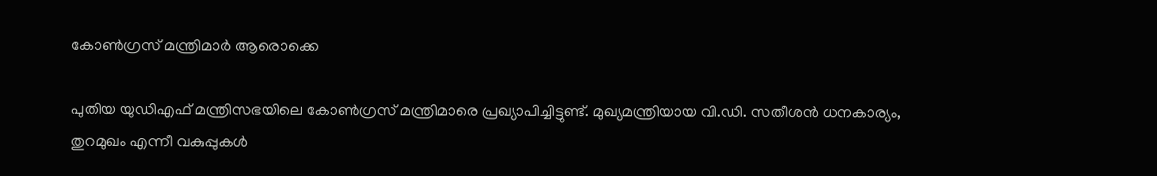കോൺഗ്രസ് മന്ത്രിമാർ ആരൊക്കെ

പുതിയ യുഡിഎഫ് മന്ത്രിസഭയിലെ കോൺഗ്രസ് മന്ത്രിമാരെ പ്രഖ്യാപിച്ചിട്ടുണ്ട്. മുഖ്യമന്ത്രിയായ വി.ഡി. സതീശൻ ധനകാര്യം, തുറമുഖം എന്നീ വകുപ്പുകൾ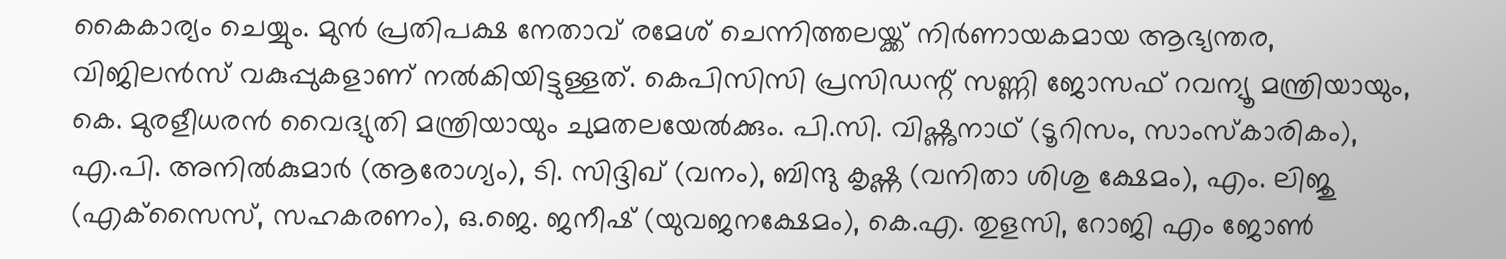കൈകാര്യം ചെയ്യും. മുൻ പ്രതിപക്ഷ നേതാവ് രമേശ് ചെന്നിത്തലയ്ക്ക് നിർണായകമായ ആഭ്യന്തര, വിജിലൻസ് വകുപ്പുകളാണ് നൽകിയിട്ടുള്ളത്. കെപിസിസി പ്രസിഡന്റ് സണ്ണി ജോസഫ് റവന്യൂ മന്ത്രിയായും, കെ. മുരളീധരൻ വൈദ്യുതി മന്ത്രിയായും ചുമതലയേൽക്കും. പി.സി. വിഷ്ണുനാഥ് (ടൂറിസം, സാംസ്കാരികം), എ.പി. അനിൽകുമാർ (ആരോഗ്യം), ടി. സിദ്ദിഖ് (വനം), ബിന്ദു കൃഷ്ണ (വനിതാ ശിശു ക്ഷേമം), എം. ലിജു (എക്‌സൈസ്, സഹകരണം), ഒ.ജെ. ജനീഷ് (യുവജനക്ഷേമം), കെ.എ. തുളസി, റോജി എം ജോൺ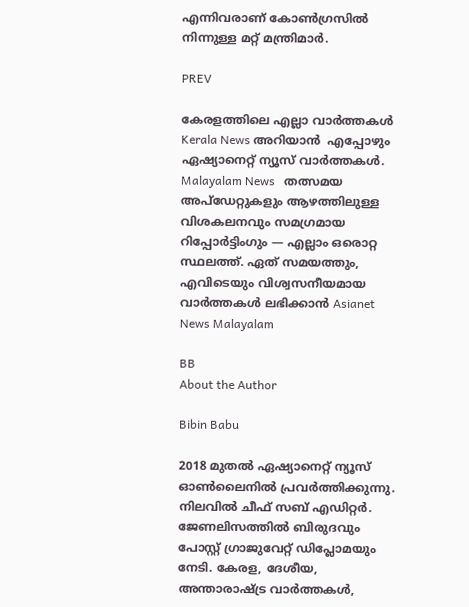എന്നിവരാണ് കോൺഗ്രസിൽ നിന്നുള്ള മറ്റ് മന്ത്രിമാർ.

PREV

കേരളത്തിലെ എല്ലാ വാർത്തകൾ Kerala News അറിയാൻ  എപ്പോഴും ഏഷ്യാനെറ്റ് ന്യൂസ് വാർത്തകൾ.  Malayalam News   തത്സമയ അപ്‌ഡേറ്റുകളും ആഴത്തിലുള്ള വിശകലനവും സമഗ്രമായ റിപ്പോർട്ടിംഗും — എല്ലാം ഒരൊറ്റ സ്ഥലത്ത്. ഏത് സമയത്തും, എവിടെയും വിശ്വസനീയമായ വാർത്തകൾ ലഭിക്കാൻ Asianet News Malayalam

BB
About the Author

Bibin Babu

2018 മുതല്‍ ഏഷ്യാനെറ്റ് ന്യൂസ് ഓണ്‍ലൈനില്‍ പ്രവര്‍ത്തിക്കുന്നു. നിലവില്‍ ചീഫ് സബ് എഡിറ്റർ. ജേണലിസത്തില്‍ ബിരുദവും പോസ്റ്റ് ഗ്രാജുവേറ്റ് ഡിപ്ലോമയും നേടി. കേരള, ദേശീയ, അന്താരാഷ്ട്ര വാര്‍ത്തകള്‍,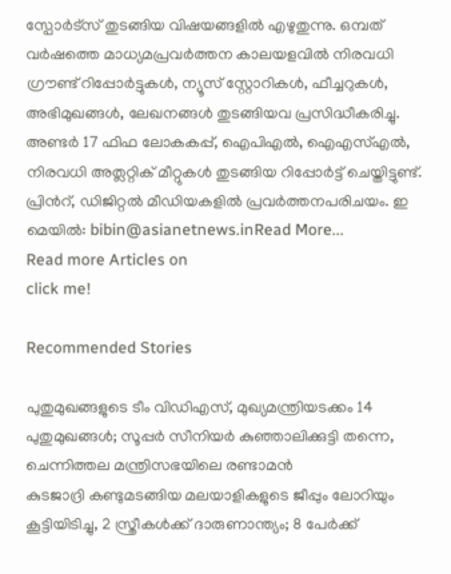സ്പോര്‍ട്സ് തുടങ്ങിയ വിഷയങ്ങളില്‍ എഴുതുന്നു. ഒമ്പത് വര്‍ഷത്തെ മാധ്യമപ്രവര്‍ത്തന കാലയളവില്‍ നിരവധി ഗ്രൗണ്ട് റിപ്പോര്‍ട്ടുകള്‍, ന്യൂസ് സ്റ്റോറികള്‍, ഫീച്ചറുകള്‍, അഭിമുഖങ്ങള്‍, ലേഖനങ്ങള്‍ തുടങ്ങിയവ പ്രസിദ്ധീകരിച്ചു. അണ്ടര്‍ 17 ഫിഫ ലോകകപ്പ്, ഐപിഎൽ, ഐഎസ്എൽ, നിരവധി അത്ലറ്റിക് മീറ്റുകൾ തുടങ്ങിയ റിപ്പോര്‍ട്ട് ചെയ്തിട്ടുണ്ട്. പ്രിന്‍റ്, ഡിജിറ്റല്‍ മീഡിയകളില്‍ പ്രവര്‍ത്തനപരിചയം. ഇ മെയില്‍: bibin@asianetnews.inRead More...
Read more Articles on
click me!

Recommended Stories

പുതുമുഖങ്ങളുടെ ടീം വിഡിഎസ്, മുഖ്യമന്ത്രിയടക്കം 14 പുതുമുഖങ്ങൾ; സൂപ്പർ സീനിയർ കുഞ്ഞാലിക്കുട്ടി തന്നെ, ചെന്നിത്തല മന്ത്രിസഭയിലെ രണ്ടാമൻ
കുടജാദ്രി കണ്ടുമടങ്ങിയ മലയാളികളുടെ ജീപ്പും ലോറിയും കൂട്ടിയിടിച്ചു, 2 സ്ത്രീകൾക്ക് ദാരുണാന്ത്യം; 8 പേർക്ക്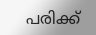പരിക്ക്